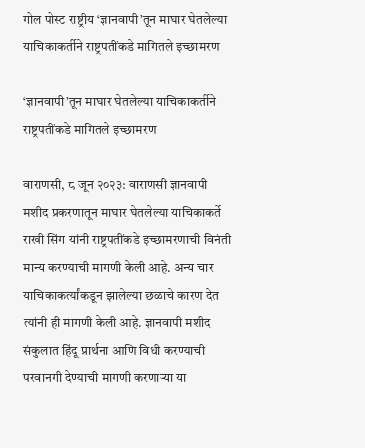गोल पोस्ट राष्ट्रीय ‘ज्ञानवापी’तून माघार घेतलेल्या याचिकाकर्तीने राष्ट्रपतींकडे मागितले इच्छामरण

‘ज्ञानवापी’तून माघार घेतलेल्या याचिकाकर्तीने राष्ट्रपतींकडे मागितले इच्छामरण

वाराणसी, ८ जून २०२३: वाराणसी ज्ञानवापी मशीद प्रकरणातून माघार घेतलेल्या याचिकाकर्ते राखी सिंग यांनी राष्ट्रपतींकडे इच्छामरणाची विनंती मान्य करण्याची मागणी केली आहे. अन्य चार याचिकाकर्त्यांकडून झालेल्या छळाचे कारण देत त्यांनी ही मागणी केली आहे. ज्ञानवापी मशीद संकुलात हिंदू प्रार्थना आणि विधी करण्याची परवानगी देण्याची मागणी करणाऱ्या या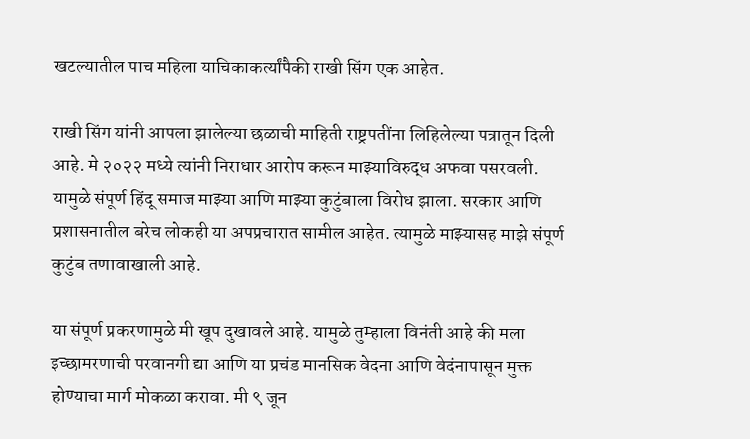खटल्यातील पाच महिला याचिकाकर्त्यांपैकी राखी सिंग एक आहेत.

राखी सिंग यांनी आपला झालेल्या छळाची माहिती राष्ट्रपतींना लिहिलेल्या पत्रातून दिली आहे. मे २०२२ मध्ये त्यांनी निराधार आरोप करून माझ्याविरुद्ध अफवा पसरवली. यामुळे संपूर्ण हिंदू समाज माझ्या आणि माझ्या कुटुंबाला विरोध झाला. सरकार आणि प्रशासनातील बरेच लोकही या अपप्रचारात सामील आहेत. त्यामुळे माझ्यासह माझे संपूर्ण कुटुंब तणावाखाली आहे.

या संपूर्ण प्रकरणामुळे मी खूप दुखावले आहे. यामुळे तुम्हाला विनंती आहे की मला इच्छामरणाची परवानगी द्या आणि या प्रचंड मानसिक वेदना आणि वेदंनापासून मुक्त होण्याचा मार्ग मोकळा करावा. मी ९ जून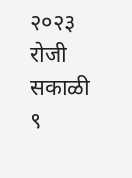२०२३ रोजी सकाळी ९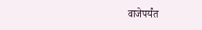वाजेपर्यंत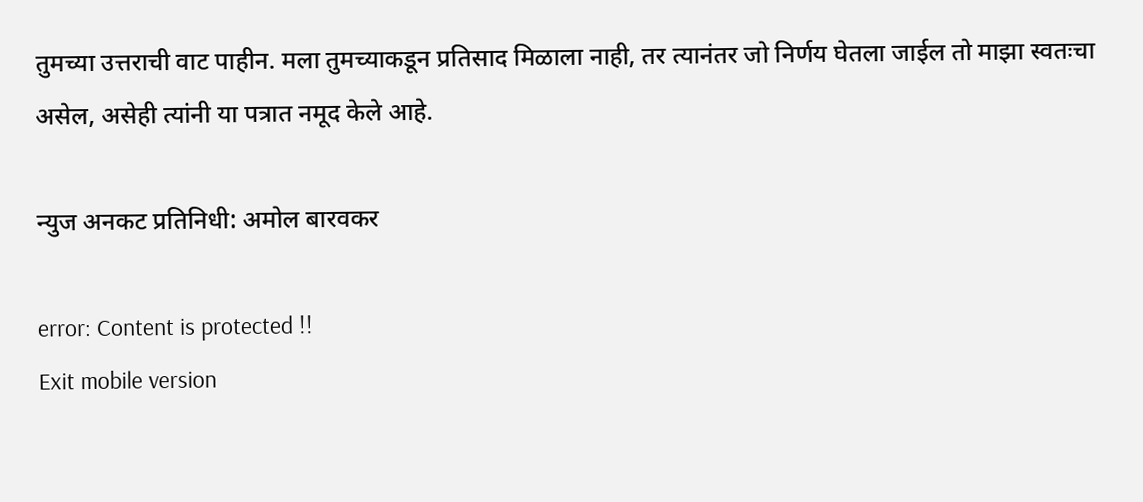तुमच्या उत्तराची वाट पाहीन. मला तुमच्याकडून प्रतिसाद मिळाला नाही, तर त्यानंतर जो निर्णय घेतला जाईल तो माझा स्वतःचा असेल, असेही त्यांनी या पत्रात नमूद केले आहे.

न्युज अनकट प्रतिनिधी: अमोल बारवकर

error: Content is protected !!
Exit mobile version